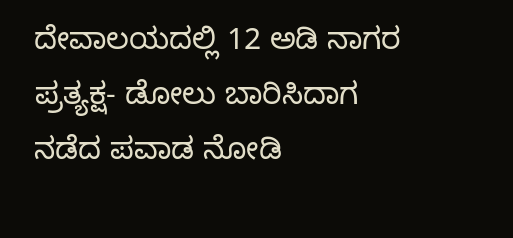ದೇವಾಲಯದಲ್ಲಿ 12 ಅಡಿ ನಾಗರ ಪ್ರತ್ಯಕ್ಷ- ಡೋಲು ಬಾರಿಸಿದಾಗ ನಡೆದ ಪವಾಡ ನೋಡಿ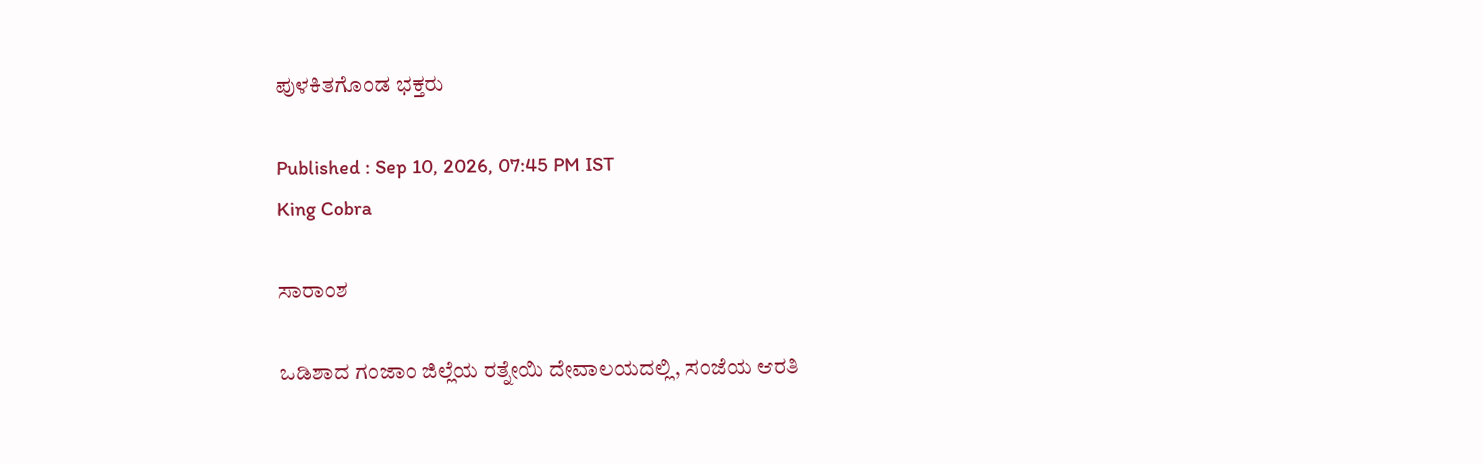ಪುಳಕಿತಗೊಂಡ ಭಕ್ತರು

Published : Sep 10, 2026, 07:45 PM IST
King Cobra

ಸಾರಾಂಶ

ಒಡಿಶಾದ ಗಂಜಾಂ ಜಿಲ್ಲೆಯ ರತ್ನೇಯಿ ದೇವಾಲಯದಲ್ಲಿ, ಸಂಜೆಯ ಆರತಿ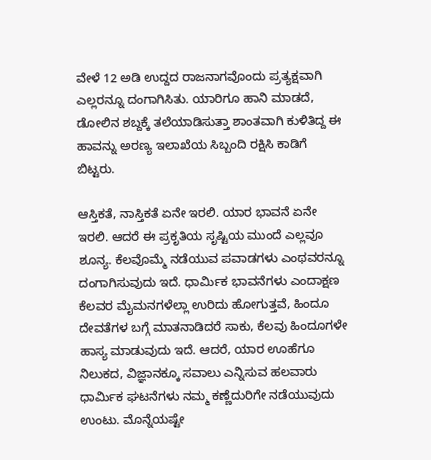ವೇಳೆ 12 ಅಡಿ ಉದ್ದದ ರಾಜನಾಗವೊಂದು ಪ್ರತ್ಯಕ್ಷವಾಗಿ ಎಲ್ಲರನ್ನೂ ದಂಗಾಗಿಸಿತು. ಯಾರಿಗೂ ಹಾನಿ ಮಾಡದೆ, ಡೋಲಿನ ಶಬ್ದಕ್ಕೆ ತಲೆಯಾಡಿಸುತ್ತಾ ಶಾಂತವಾಗಿ ಕುಳಿತಿದ್ದ ಈ ಹಾವನ್ನು ಅರಣ್ಯ ಇಲಾಖೆಯ ಸಿಬ್ಬಂದಿ ರಕ್ಷಿಸಿ ಕಾಡಿಗೆ ಬಿಟ್ಟರು.

ಆಸ್ತಿಕತೆ, ನಾಸ್ತಿಕತೆ ಏನೇ ಇರಲಿ. ಯಾರ ಭಾವನೆ ಏನೇ ಇರಲಿ. ಆದರೆ ಈ ಪ್ರಕೃತಿಯ ಸೃಷ್ಟಿಯ ಮುಂದೆ ಎಲ್ಲವೂ ಶೂನ್ಯ. ಕೆಲವೊಮ್ಮೆ ನಡೆಯುವ ಪವಾಡಗಳು ಎಂಥವರನ್ನೂ ದಂಗಾಗಿಸುವುದು ಇದೆ. ಧಾರ್ಮಿಕ ಭಾವನೆಗಳು ಎಂದಾಕ್ಷಣ ಕೆಲವರ ಮೈಮನಗಳೆಲ್ಲಾ ಉರಿದು ಹೋಗುತ್ತವೆ, ಹಿಂದೂ ದೇವತೆಗಳ ಬಗ್ಗೆ ಮಾತನಾಡಿದರೆ ಸಾಕು, ಕೆಲವು ಹಿಂದೂಗಳೇ ಹಾಸ್ಯ ಮಾಡುವುದು ಇದೆ. ಆದರೆ, ಯಾರ ಊಹೆಗೂ ನಿಲುಕದ, ವಿಜ್ಞಾನಕ್ಕೂ ಸವಾಲು ಎನ್ನಿಸುವ ಹಲವಾರು ಧಾರ್ಮಿಕ ಘಟನೆಗಳು ನಮ್ಮ ಕಣ್ಣೆದುರಿಗೇ ನಡೆಯುವುದು ಉಂಟು. ಮೊನ್ನೆಯಷ್ಟೇ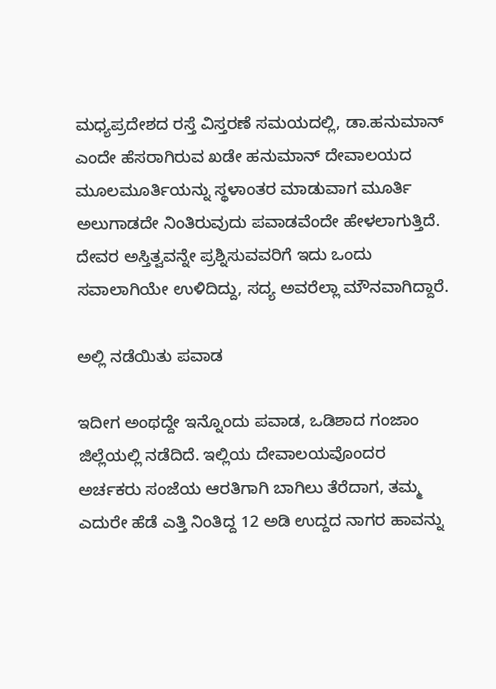ಮಧ್ಯಪ್ರದೇಶದ ರಸ್ತೆ ವಿಸ್ತರಣೆ ಸಮಯದಲ್ಲಿ, ಡಾ.ಹನುಮಾನ್ ಎಂದೇ ಹೆಸರಾಗಿರುವ ಖಡೇ ಹನುಮಾನ್ ದೇವಾಲಯದ ಮೂಲಮೂರ್ತಿಯನ್ನು ಸ್ಥಳಾಂತರ ಮಾಡುವಾಗ ಮೂರ್ತಿ ಅಲುಗಾಡದೇ ನಿಂತಿರುವುದು ಪವಾಡವೆಂದೇ ಹೇಳಲಾಗುತ್ತಿದೆ. ದೇವರ ಅಸ್ತಿತ್ವವನ್ನೇ ಪ್ರಶ್ನಿಸುವವರಿಗೆ ಇದು ಒಂದು ಸವಾಲಾಗಿಯೇ ಉಳಿದಿದ್ದು, ಸದ್ಯ ಅವರೆಲ್ಲಾ ಮೌನವಾಗಿದ್ದಾರೆ.

ಅಲ್ಲಿ ನಡೆಯಿತು ಪವಾಡ

ಇದೀಗ ಅಂಥದ್ದೇ ಇನ್ನೊಂದು ಪವಾಡ, ಒಡಿಶಾದ ಗಂಜಾಂ ಜಿಲ್ಲೆಯಲ್ಲಿ ನಡೆದಿದೆ. ಇಲ್ಲಿಯ ದೇವಾಲಯವೊಂದರ ಅರ್ಚಕರು ಸಂಜೆಯ ಆರತಿಗಾಗಿ ಬಾಗಿಲು ತೆರೆದಾಗ, ತಮ್ಮ ಎದುರೇ ಹೆಡೆ ಎತ್ತಿ ನಿಂತಿದ್ದ 12 ಅಡಿ ಉದ್ದದ ನಾಗರ ಹಾವನ್ನು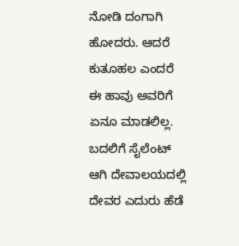ನೋಡಿ ದಂಗಾಗಿ ಹೋದರು. ಆದರೆ ಕುತೂಹಲ ಎಂದರೆ ಈ ಹಾವು ಅವರಿಗೆ ಏನೂ ಮಾಡಲಿಲ್ಲ. ಬದಲಿಗೆ ಸೈಲೆಂಟ್‌ ಆಗಿ ದೇವಾಲಯದಲ್ಲಿ ದೇವರ ಎದುರು ಹೆಡೆ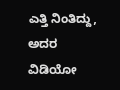ಎತ್ತಿ ನಿಂತಿದ್ದು, ಅದರ ವಿಡಿಯೋ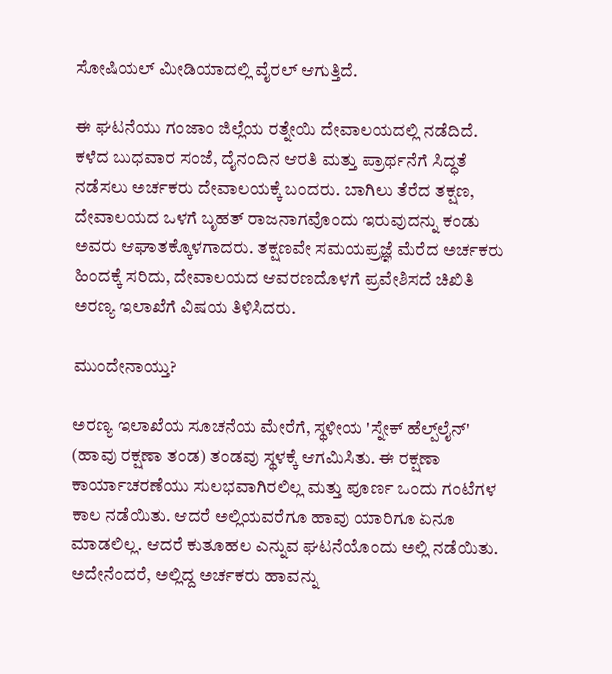ಸೋಷಿಯಲ್‌ ಮೀಡಿಯಾದಲ್ಲಿ ವೈರಲ್‌ ಆಗುತ್ತಿದೆ.

ಈ ಘಟನೆಯು ಗಂಜಾಂ ಜಿಲ್ಲೆಯ ರತ್ನೇಯಿ ದೇವಾಲಯದಲ್ಲಿ ನಡೆದಿದೆ. ಕಳೆದ ಬುಧವಾರ ಸಂಜೆ, ದೈನಂದಿನ ಆರತಿ ಮತ್ತು ಪ್ರಾರ್ಥನೆಗೆ ಸಿದ್ಧತೆ ನಡೆಸಲು ಅರ್ಚಕರು ದೇವಾಲಯಕ್ಕೆ ಬಂದರು. ಬಾಗಿಲು ತೆರೆದ ತಕ್ಷಣ, ದೇವಾಲಯದ ಒಳಗೆ ಬೃಹತ್ ರಾಜನಾಗವೊಂದು ಇರುವುದನ್ನು ಕಂಡು ಅವರು ಆಘಾತಕ್ಕೊಳಗಾದರು. ತಕ್ಷಣವೇ ಸಮಯಪ್ರಜ್ಞೆ ಮೆರೆದ ಅರ್ಚಕರು ಹಿಂದಕ್ಕೆ ಸರಿದು, ದೇವಾಲಯದ ಆವರಣದೊಳಗೆ ಪ್ರವೇಶಿಸದೆ ಚಿಖಿತಿ ಅರಣ್ಯ ಇಲಾಖೆಗೆ ವಿಷಯ ತಿಳಿಸಿದರು.

ಮುಂದೇನಾಯ್ತು?

ಅರಣ್ಯ ಇಲಾಖೆಯ ಸೂಚನೆಯ ಮೇರೆಗೆ, ಸ್ಥಳೀಯ 'ಸ್ನೇಕ್ ಹೆಲ್ಪ್‌ಲೈನ್' (ಹಾವು ರಕ್ಷಣಾ ತಂಡ) ತಂಡವು ಸ್ಥಳಕ್ಕೆ ಆಗಮಿಸಿತು. ಈ ರಕ್ಷಣಾ ಕಾರ್ಯಾಚರಣೆಯು ಸುಲಭವಾಗಿರಲಿಲ್ಲ ಮತ್ತು ಪೂರ್ಣ ಒಂದು ಗಂಟೆಗಳ ಕಾಲ ನಡೆಯಿತು. ಆದರೆ ಅಲ್ಲಿಯವರೆಗೂ ಹಾವು ಯಾರಿಗೂ ಏನೂ ಮಾಡಲಿಲ್ಲ. ಆದರೆ ಕುತೂಹಲ ಎನ್ನುವ ಘಟನೆಯೊಂದು ಅಲ್ಲಿ ನಡೆಯಿತು. ಅದೇನೆಂದರೆ, ಅಲ್ಲಿದ್ದ ಅರ್ಚಕರು ಹಾವನ್ನು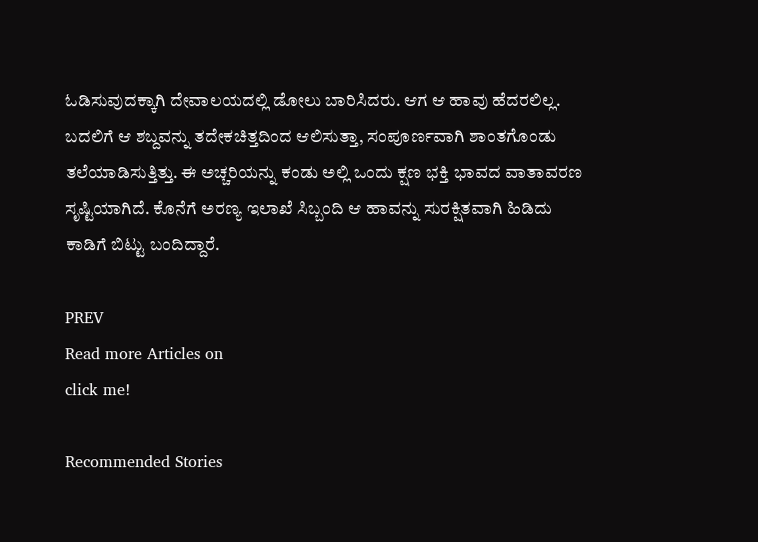ಓಡಿಸುವುದಕ್ಕಾಗಿ ದೇವಾಲಯದಲ್ಲಿ ಡೋಲು ಬಾರಿಸಿದರು. ಆಗ ಆ ಹಾವು ಹೆದರಲಿಲ್ಲ. ಬದಲಿಗೆ ಆ ಶಬ್ದವನ್ನು ತದೇಕಚಿತ್ತದಿಂದ ಆಲಿಸುತ್ತಾ, ಸಂಪೂರ್ಣವಾಗಿ ಶಾಂತಗೊಂಡು ತಲೆಯಾಡಿಸುತ್ತಿತ್ತು. ಈ ಅಚ್ಚರಿಯನ್ನು ಕಂಡು ಅಲ್ಲಿ ಒಂದು ಕ್ಷಣ ಭಕ್ತಿ ಭಾವದ ವಾತಾವರಣ ಸೃಷ್ಟಿಯಾಗಿದೆ. ಕೊನೆಗೆ ಅರಣ್ಯ ಇಲಾಖೆ ಸಿಬ್ಬಂದಿ ಆ ಹಾವನ್ನು ಸುರಕ್ಷಿತವಾಗಿ ಹಿಡಿದು ಕಾಡಿಗೆ ಬಿಟ್ಟು ಬಂದಿದ್ದಾರೆ.

PREV
Read more Articles on
click me!

Recommended Stories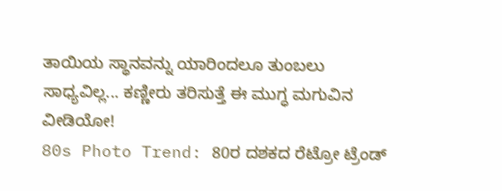ತಾಯಿಯ ಸ್ಥಾನವನ್ನು ಯಾರಿಂದಲೂ ತುಂಬಲು ಸಾಧ್ಯವಿಲ್ಲ... ಕಣ್ಣೀರು ತರಿಸುತ್ತೆ ಈ ಮುಗ್ಧ ಮಗುವಿನ ವೀಡಿಯೋ!
80s Photo Trend: 80ರ ದಶಕದ ರೆಟ್ರೋ ಟ್ರೆಂಡ್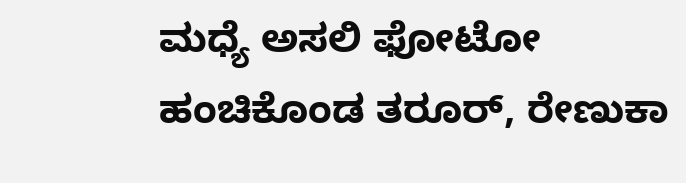ಮಧ್ಯೆ ಅಸಲಿ ಫೋಟೋ ಹಂಚಿಕೊಂಡ ತರೂರ್, ರೇಣುಕಾ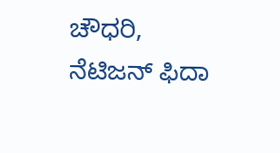ಚೌಧರಿ, ನೆಟಿಜನ್ ಫಿದಾ